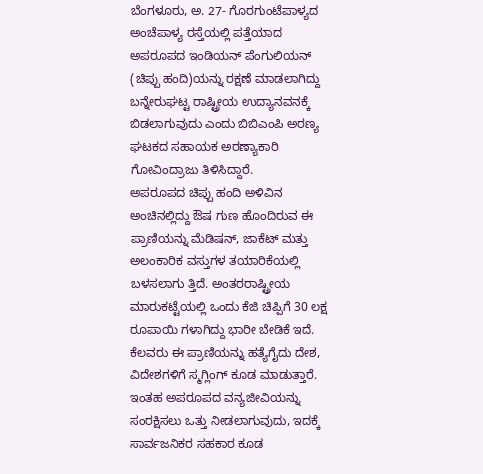ಬೆಂಗಳೂರು, ಅ. 27- ಗೊರಗುಂಟೆಪಾಳ್ಯದ ಅಂಚೆಪಾಳ್ಯ ರಸ್ತೆಯಲ್ಲಿ ಪತ್ತೆಯಾದ ಅಪರೂಪದ ಇಂಡಿಯನ್ ಪೆಂಗುಲಿಯನ್ (ಚಿಪ್ಪು ಹಂದಿ)ಯನ್ನು ರಕ್ಷಣೆ ಮಾಡಲಾಗಿದ್ದು ಬನ್ನೇರುಘಟ್ಟ ರಾಷ್ಟ್ರೀಯ ಉದ್ಯಾನವನಕ್ಕೆ ಬಿಡಲಾಗುವುದು ಎಂದು ಬಿಬಿಎಂಪಿ ಅರಣ್ಯ ಘಟಕದ ಸಹಾಯಕ ಅರಣ್ಯಾಕಾರಿ ಗೋವಿಂದ್ರಾಜು ತಿಳಿಸಿದ್ದಾರೆ.
ಅಪರೂಪದ ಚಿಪ್ಪು ಹಂದಿ ಅಳಿವಿನ ಅಂಚಿನಲ್ಲಿದ್ದು ಔಷ ಗುಣ ಹೊಂದಿರುವ ಈ ಪ್ರಾಣಿಯನ್ನು ಮೆಡಿಷನ್, ಜಾಕೆಟ್ ಮತ್ತು ಅಲಂಕಾರಿಕ ವಸ್ತುಗಳ ತಯಾರಿಕೆಯಲ್ಲಿ ಬಳಸಲಾಗು ತ್ತಿದೆ. ಅಂತರರಾಷ್ಟ್ರೀಯ ಮಾರುಕಟ್ಟೆಯಲ್ಲಿ ಒಂದು ಕೆಜಿ ಚಿಪ್ಪಿಗೆ 30 ಲಕ್ಷ ರೂಪಾಯಿ ಗಳಾಗಿದ್ದು ಭಾರೀ ಬೇಡಿಕೆ ಇದೆ.
ಕೆಲವರು ಈ ಪ್ರಾಣಿಯನ್ನು ಹತ್ಯೆಗೈದು ದೇಶ, ವಿದೇಶಗಳಿಗೆ ಸ್ಮಗ್ಲಿಂಗ್ ಕೂಡ ಮಾಡುತ್ತಾರೆ. ಇಂತಹ ಅಪರೂಪದ ವನ್ಯಜೀವಿಯನ್ನು ಸಂರಕ್ಷಿಸಲು ಒತ್ತು ನೀಡಲಾಗುವುದು, ಇದಕ್ಕೆ ಸಾರ್ವಜನಿಕರ ಸಹಕಾರ ಕೂಡ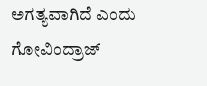ಅಗತ್ಯವಾಗಿದೆ ಎಂದು ಗೋವಿಂದ್ರಾಜ್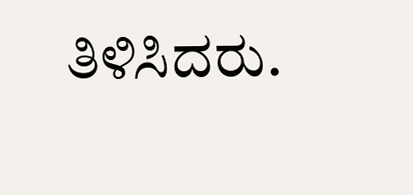ತಿಳಿಸಿದರು.